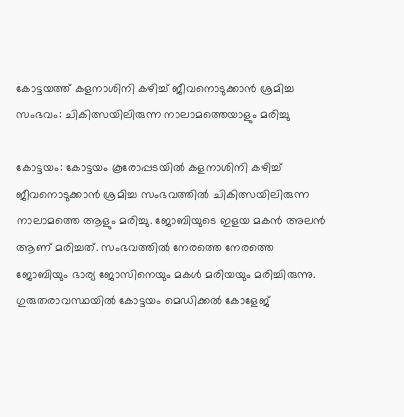കോട്ടയത്ത് കളനാശിനി കഴിച്ച് ജീവനൊടുക്കാന്‍ ശ്രമിച്ച സംഭവം: ചികിത്സയിലിരുന്ന നാലാമത്തെയാളും മരിച്ചു

കോട്ടയം: കോട്ടയം കൂരോപ്പടയില്‍ കളനാശിനി കഴിച്ച് ജീവനൊടുക്കാന്‍ ശ്രമിച്ച സംഭവത്തില്‍ ചികിത്സയിലിരുന്ന നാലാമത്തെ ആളും മരിച്ചു. ജോബിയുടെ ഇളയ മകന്‍ അലന്‍ ആണ് മരിച്ചത്. സംഭവത്തില്‍ നേരത്തെ നേരത്തെ ജോബിയും ഭാര്യ ജോസിനെയും മകള്‍ മരിയയും മരിച്ചിരുന്നു. ഗുരുതരാവസ്ഥയില്‍ കോട്ടയം മെഡിക്കല്‍ കോളേജ്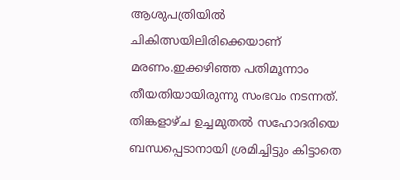ആശുപത്രിയില്‍ ചികിത്സയിലിരിക്കെയാണ് മരണം.ഇക്കഴിഞ്ഞ പതിമൂന്നാം തീയതിയായിരുന്നു സംഭവം നടന്നത്. തിങ്കളാഴ്ച ഉച്ചമുതല്‍ സഹോദരിയെ ബന്ധപ്പെടാനായി ശ്രമിച്ചിട്ടും കിട്ടാതെ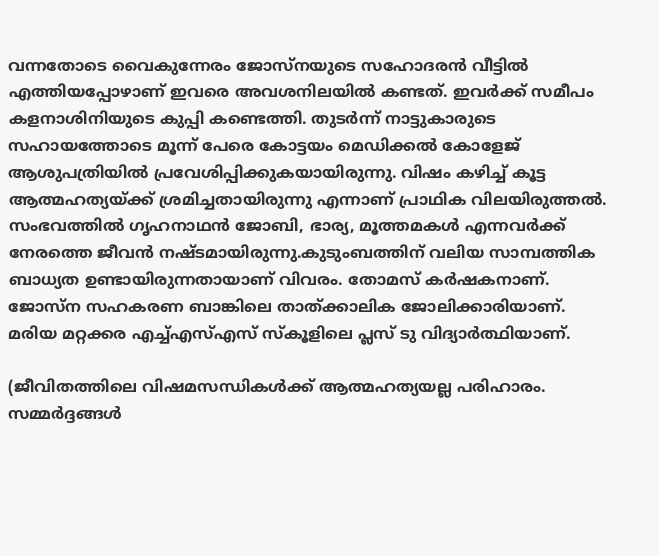വന്നതോടെ വൈകുന്നേരം ജോസ്‌നയുടെ സഹോദരന്‍ വീട്ടില്‍ എത്തിയപ്പോഴാണ് ഇവരെ അവശനിലയില്‍ കണ്ടത്. ഇവര്‍ക്ക് സമീപം കളനാശിനിയുടെ കുപ്പി കണ്ടെത്തി. തുടര്‍ന്ന് നാട്ടുകാരുടെ സഹായത്തോടെ മൂന്ന് പേരെ കോട്ടയം മെഡിക്കല്‍ കോളേജ് ആശുപത്രിയില്‍ പ്രവേശിപ്പിക്കുകയായിരുന്നു. വിഷം കഴിച്ച് കൂട്ട ആത്മഹത്യയ്ക്ക് ശ്രമിച്ചതായിരുന്നു എന്നാണ് പ്രാഥിക വിലയിരുത്തല്‍. സംഭവത്തില്‍ ഗൃഹനാഥന്‍ ജോബി, ഭാര്യ, മൂത്തമകള്‍ എന്നവര്‍ക്ക് നേരത്തെ ജീവന്‍ നഷ്ടമായിരുന്നു.കുടുംബത്തിന് വലിയ സാമ്പത്തിക ബാധ്യത ഉണ്ടായിരുന്നതായാണ് വിവരം. തോമസ് കര്‍ഷകനാണ്. ജോസ്ന സഹകരണ ബാങ്കിലെ താത്ക്കാലിക ജോലിക്കാരിയാണ്. മരിയ മറ്റക്കര എച്ച്എസ്എസ് സ്‌കൂളിലെ പ്ലസ് ടു വിദ്യാര്‍ത്ഥിയാണ്.

(ജീവിതത്തിലെ വിഷമസന്ധികള്‍ക്ക് ആത്മഹത്യയല്ല പരിഹാരം. സമ്മര്‍ദ്ദങ്ങള്‍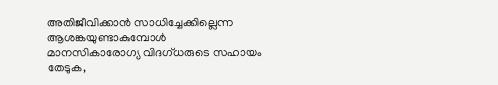അതിജീവിക്കാന്‍ സാധിച്ചേക്കില്ലെന്ന ആശങ്കയുണ്ടാകുമ്പോള്‍ മാനസികാരോഗ്യ വിദഗ്ധരുടെ സഹായം തേടുക,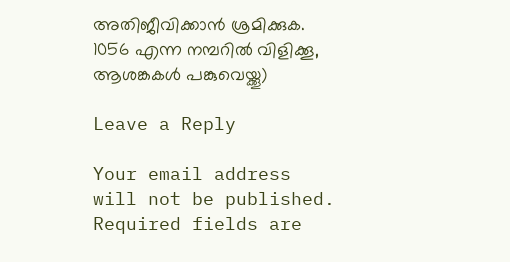അതിജീവിക്കാന്‍ ശ്രമിക്കുക. 1056 എന്ന നമ്പറില്‍ വിളിക്കൂ, ആശങ്കകള്‍ പങ്കുവെയ്ക്കൂ)

Leave a Reply

Your email address will not be published. Required fields are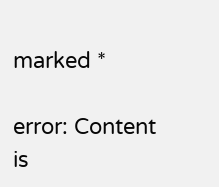marked *

error: Content is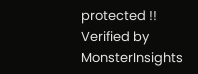protected !!
Verified by MonsterInsights